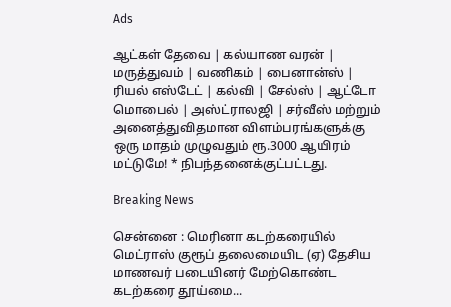Ads

ஆட்கள் தேவை | கல்யாண வரன் | மருத்துவம் | வணிகம் | பைனான்ஸ் | ரியல் எஸ்டேட் | கல்வி | சேல்ஸ் | ஆட்டோ மொபைல் | அஸ்ட்ராலஜி | சர்வீஸ் மற்றும் அனைத்துவிதமான விளம்பரங்களுக்கு ஒரு மாதம் முழுவதும் ரூ.3000 ஆயிரம் மட்டுமே! * நிபந்தனைக்குட்பட்டது.

Breaking News

சென்னை : மெரினா கடற்கரையில் மெட்ராஸ் குரூப் தலைமையிட (ஏ) தேசிய மாணவர் படையினர் மேற்கொண்ட கடற்கரை தூய்மை...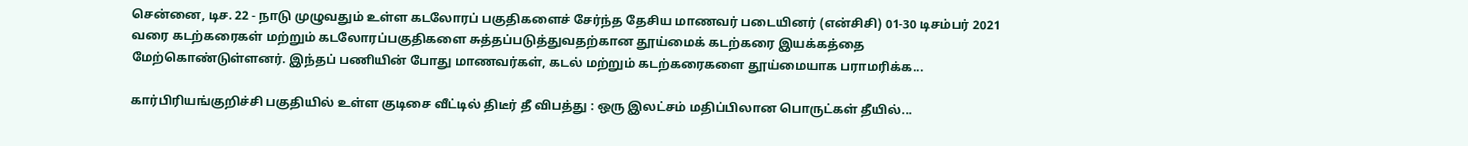சென்னை, டிச. 22 - நாடு முழுவதும் உள்ள கடலோரப் பகுதிகளைச் சேர்ந்த தேசிய மாணவர் படையினர் (என்சிசி) 01-30 டிசம்பர் 2021 வரை கடற்கரைகள் மற்றும் கடலோரப்பகுதிகளை சுத்தப்படுத்துவதற்கான தூய்மைக் கடற்கரை இயக்கத்தை மேற்கொண்டுள்ளனர். இந்தப் பணியின் போது மாணவர்கள், கடல் மற்றும் கடற்கரைகளை தூய்மையாக பராமரிக்க...

கார்பிரியங்குறிச்சி பகுதியில் உள்ள குடிசை வீட்டில் திடீர் தீ விபத்து : ஒரு இலட்சம் மதிப்பிலான பொருட்கள் தீயில்...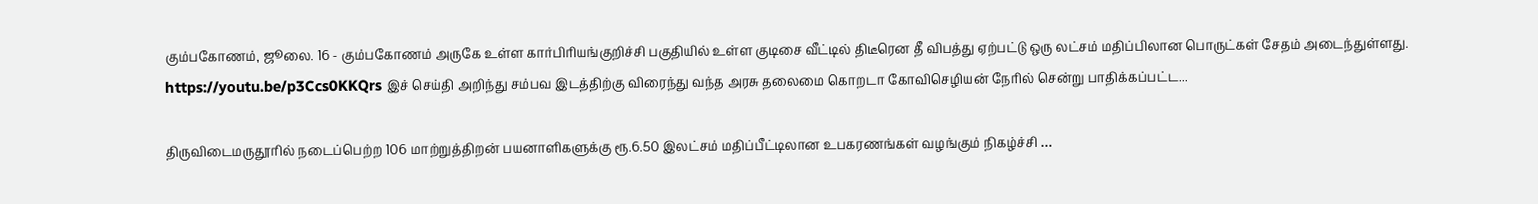கும்பகோணம், ஜூலை. 16 - கும்பகோணம் அருகே உள்ள கார்பிரியங்குறிச்சி பகுதியில் உள்ள குடிசை வீட்டில் திடீரென தீ விபத்து ஏற்பட்டு ஒரு லட்சம் மதிப்பிலான பொருட்கள் சேதம் அடைந்துள்ளது. https://youtu.be/p3Ccs0KKQrs இச் செய்தி அறிந்து சம்பவ இடத்திற்கு விரைந்து வந்த அரசு தலைமை கொறடா கோவிசெழியன் நேரில் சென்று பாதிக்கப்பட்ட...

திருவிடைமருதூரில் நடைப்பெற்ற 106 மாற்றுத்திறன் பயனாளிகளுக்கு ரூ.6.50 இலட்சம் மதிப்பீட்டிலான உபகரணங்கள் வழங்கும் நிகழ்ச்சி …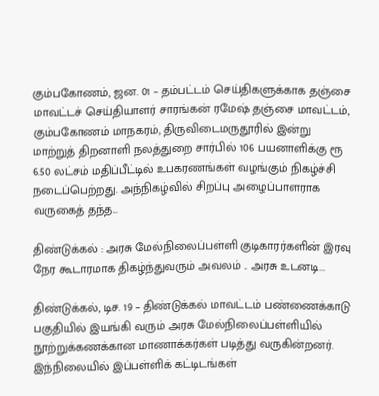கும்பகோணம், ஜன. 01 – தம்பட்டம் செய்திகளுக்காக தஞ்சை மாவட்டச் செய்தியாளர் சாரங்கன் ரமேஷ் தஞ்சை மாவட்டம், கும்பகோணம் மாநகரம், திருவிடைமருதூரில் இன்று  மாற்றுத் திறனாளி நலத்துறை சார்பில் 106 பயனாளிக்கு ரூ 6.50 லட்சம் மதிப்பீட்டில் உபகரணங்கள் வழங்கும் நிகழ்ச்சி நடைப்பெற்றது. அந்நிகழ்வில் சிறப்பு அழைப்பாளராக வருகைத் தந்த...

திண்டுக்கல் : அரசு மேல்நிலைப்பள்ளி குடிகாரர்களின் இரவு நேர கூடாரமாக திகழ்ந்துவரும் அவலம் .. அரசு உடனடி...

திண்டுக்கல், டிச. 19 – திண்டுக்கல் மாவட்டம் பண்ணைக்காடு பகுதியில் இயங்கி வரும் அரசு மேல்நிலைப்பள்ளியில் நூற்றுக்கணக்கான மாணாக்கர்கள் படித்து வருகின்றனர். இந்நிலையில் இப்பள்ளிக் கட்டிடங்கள்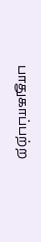பாதுகாப்பற்ற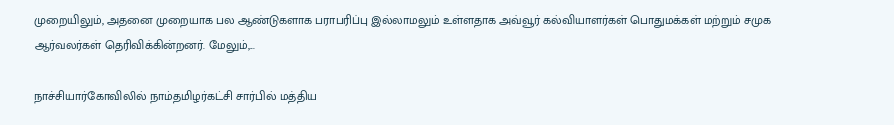முறையிலும், அதனை முறையாக பல ஆண்டுகளாக பராபரிப்பு இல்லாமலும் உள்ளதாக அவ்வூர் கல்வியாளர்கள் பொதுமக்கள் மற்றும் சமுக ஆர்வலர்கள் தெரிவிக்கின்றனர். மேலும்,...

நாச்சியார்கோவிலில் நாம்தமிழர்கட்சி சார்பில் மத்திய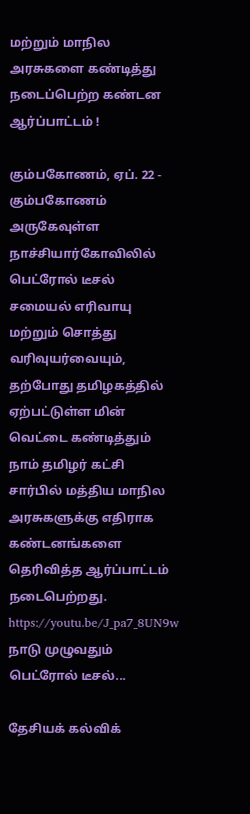மற்றும் மாநில அரசுகளை கண்டித்து நடைப்பெற்ற கண்டன ஆர்ப்பாட்டம் !

கும்பகோணம், ஏப். 22 - கும்பகோணம் அருகேவுள்ள நாச்சியார்கோவிலில் பெட்ரோல் டீசல் சமையல் எரிவாயு மற்றும் சொத்து வரிவுயர்வையும், தற்போது தமிழகத்தில் ஏற்பட்டுள்ள மின் வெட்டை கண்டித்தும் நாம் தமிழர் கட்சி சார்பில் மத்திய மாநில அரசுகளுக்கு எதிராக கண்டனங்களை தெரிவித்த ஆர்ப்பாட்டம் நடைபெற்றது. https://youtu.be/J_pa7_8UN9w நாடு முழுவதும் பெட்ரோல் டீசல்...

தேசியக் கல்விக்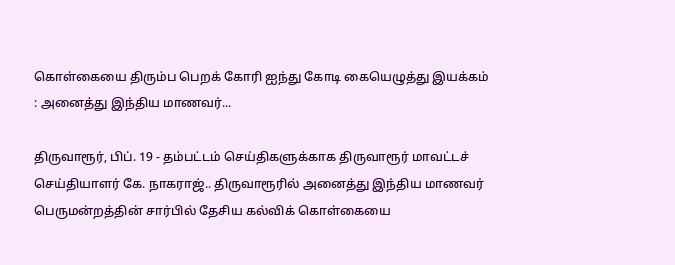கொள்கையை திரும்ப பெறக் கோரி ஐந்து கோடி கையெழுத்து இயக்கம் : அனைத்து இந்திய மாணவர்...

திருவாரூர், பிப். 19 - தம்பட்டம் செய்திகளுக்காக திருவாரூர் மாவட்டச் செய்தியாளர் கே. நாகராஜ்.. திருவாரூரில் அனைத்து இந்திய மாணவர் பெருமன்றத்தின் சார்பில் தேசிய கல்விக் கொள்கையை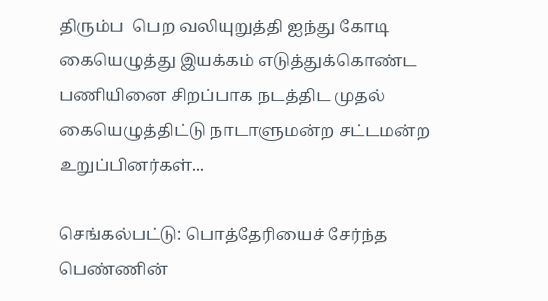திரும்ப  பெற வலியுறுத்தி ஐந்து கோடி கையெழுத்து இயக்கம் எடுத்துக்கொண்ட பணியினை சிறப்பாக நடத்திட முதல் கையெழுத்திட்டு நாடாளுமன்ற சட்டமன்ற உறுப்பினர்கள்...

செங்கல்பட்டு: பொத்தேரியைச் சேர்ந்த பெண்ணின்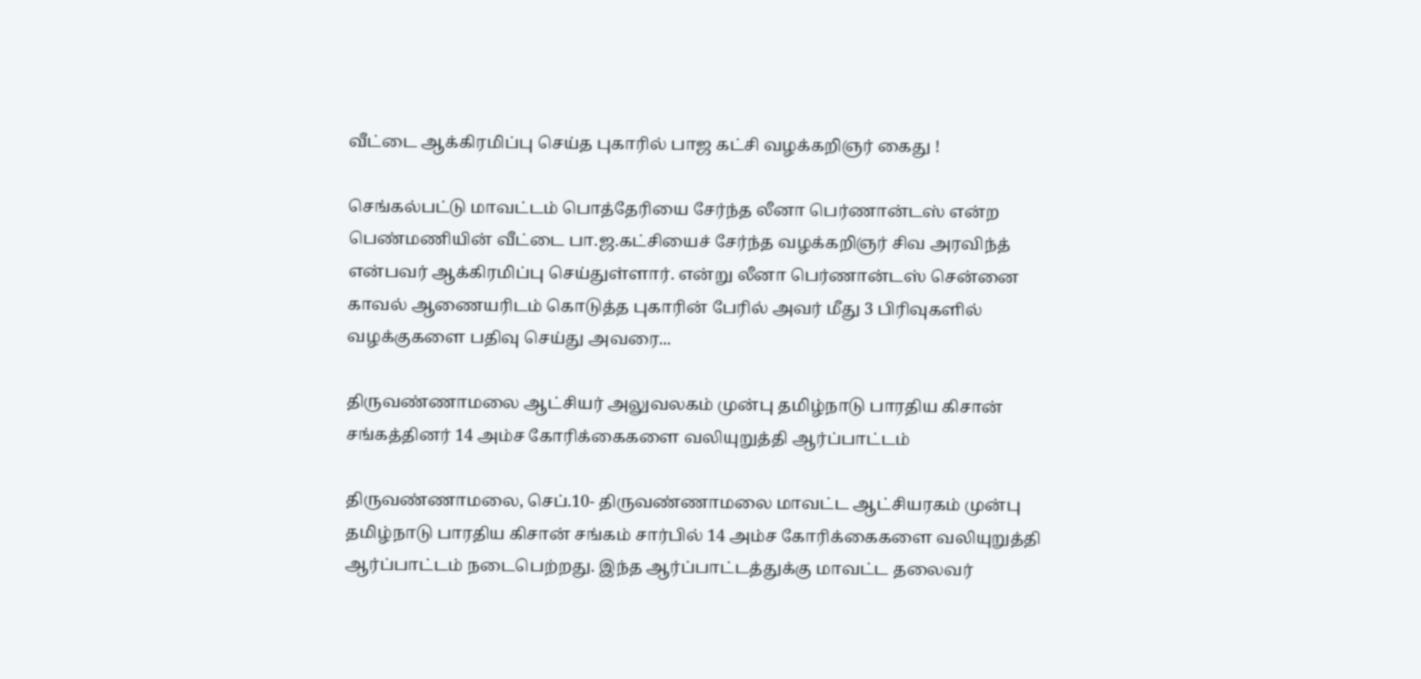வீட்டை ஆக்கிரமிப்பு செய்த புகாரில் பாஜ கட்சி வழக்கறிஞர் கைது !

செங்கல்பட்டு மாவட்டம் பொத்தேரியை சேர்ந்த லீனா பெர்ணான்டஸ் என்ற பெண்மணியின் வீட்டை பா.ஜ.கட்சியைச் சேர்ந்த வழக்கறிஞர் சிவ அரவிந்த் என்பவர் ஆக்கிரமிப்பு செய்துள்ளார். என்று லீனா பெர்ணான்டஸ் சென்னை காவல் ஆணையரிடம் கொடுத்த புகாரின் பேரில் அவர் மீது 3 பிரிவுகளில் வழக்குகளை பதிவு செய்து அவரை...

திருவண்ணாமலை ஆட்சியர் அலுவலகம் முன்பு தமிழ்நாடு பாரதிய கிசான் சங்கத்தினர் 14 அம்ச கோரிக்கைகளை வலியுறுத்தி ஆர்ப்பாட்டம்

திருவண்ணாமலை, செப்.10- திருவண்ணாமலை மாவட்ட ஆட்சியரகம் முன்பு தமிழ்நாடு பாரதிய கிசான் சங்கம் சார்பில் 14 அம்ச கோரிக்கைகளை வலியுறுத்தி ஆர்ப்பாட்டம் நடைபெற்றது. இந்த ஆர்ப்பாட்டத்துக்கு மாவட்ட தலைவர்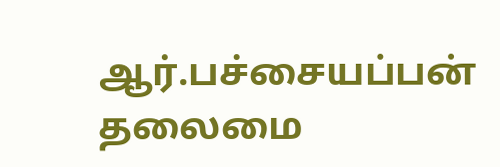ஆர்.பச்சையப்பன் தலைமை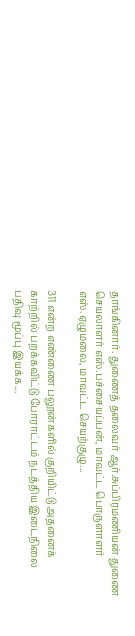தாங்கினார். துணைத் தலைவர் ஆர்.சுப்பிரமணியன் துணை செயலாளர் எஸ்.பச்சையப்பன், மாவட்ட பொருளாளர் எஸ்.ஏழுமலை, மாவட்ட செயற்குழு...

311 என்ற எண்ணை பலூன்களில் குறியிட்டு அதனைக் காற்றில் பறக்கவிட்டு போராட்டம் நடத்திய இடைநிலை பதிவு மூப்பு இயக்க...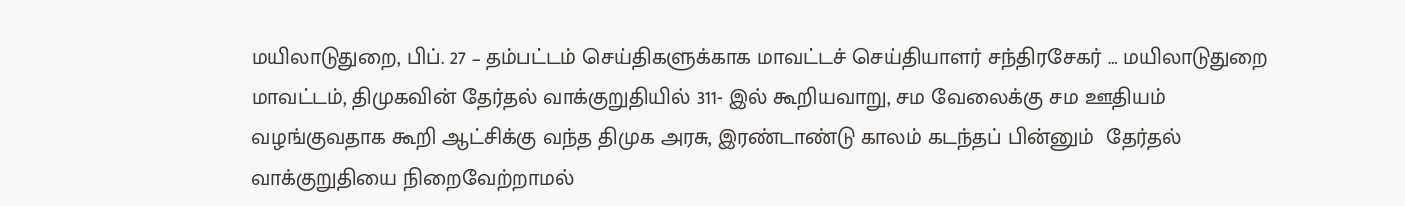மயிலாடுதுறை, பிப். 27 – தம்பட்டம் செய்திகளுக்காக மாவட்டச் செய்தியாளர் சந்திரசேகர் … மயிலாடுதுறை மாவட்டம், திமுகவின் தேர்தல் வாக்குறுதியில் 311- இல் கூறியவாறு, சம வேலைக்கு சம ஊதியம் வழங்குவதாக கூறி ஆட்சிக்கு வந்த திமுக அரசு, இரண்டாண்டு காலம் கடந்தப் பின்னும்  தேர்தல் வாக்குறுதியை நிறைவேற்றாமல்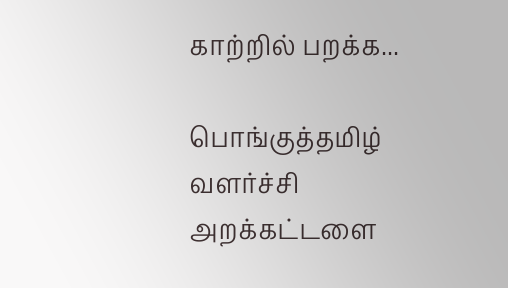காற்றில் பறக்க...

பொங்குத்தமிழ் வளர்ச்சி அறக்கட்டளை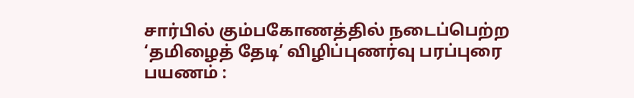சார்பில் கும்பகோணத்தில் நடைப்பெற்ற ‘தமிழைத் தேடி’ விழிப்புணர்வு பரப்புரை பயணம் :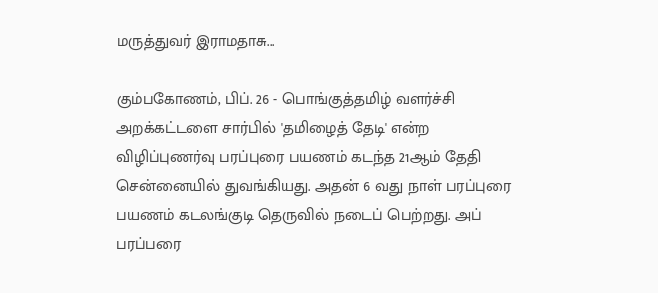மருத்துவர் இராமதாசு...

கும்பகோணம், பிப். 26 - பொங்குத்தமிழ் வளர்ச்சி அறக்கட்டளை சார்பில் 'தமிழைத் தேடி' என்ற விழிப்புணர்வு பரப்புரை பயணம் கடந்த 21ஆம் தேதி சென்னையில் துவங்கியது. அதன் 6 வது நாள் பரப்புரை பயணம் கடலங்குடி தெருவில் நடைப் பெற்றது. அப் பரப்பரை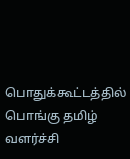பொதுக்கூட்டத்தில் பொங்கு தமிழ் வளர்ச்சி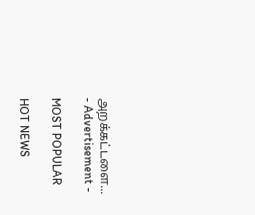அறக்கட்டளை...
- Advertisement -

MOST POPULAR

HOT NEWS